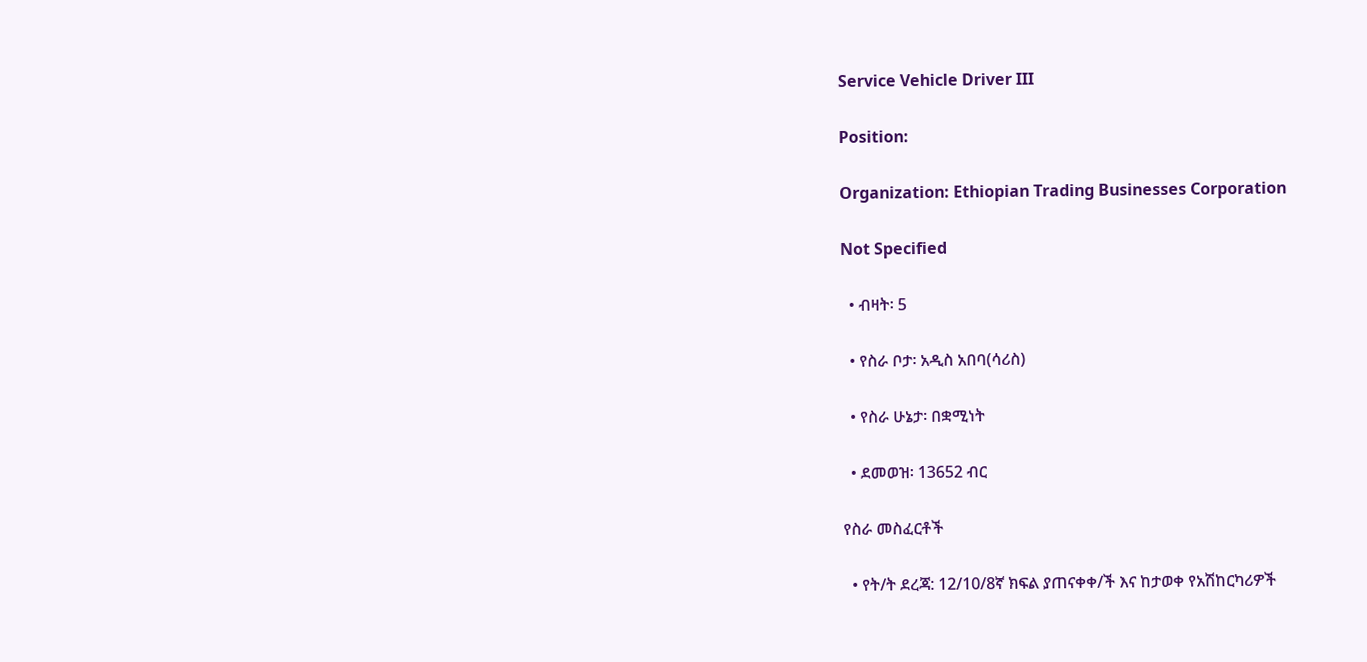Service Vehicle Driver III

Position:

Organization: Ethiopian Trading Businesses Corporation

Not Specified

  • ብዛት፡ 5

  • የስራ ቦታ፡ አዲስ አበባ(ሳሪስ)

  • የስራ ሁኔታ፡ በቋሚነት

  • ደመወዝ፡ 13652 ብር

የስራ መስፈርቶች

  • የት/ት ደረጃ: 12/10/8ኛ ክፍል ያጠናቀቀ/ች እና ከታወቀ የአሽከርካሪዎች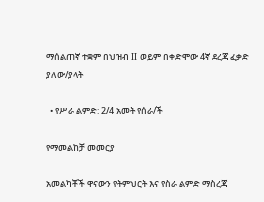ማሰልጠኛ ተቋም በህዝብ II ወይም በቀድሞው 4ኛ ደረጃ ፈቃድ ያለው/ያላት

  • የሥራ ልምድ: 2/4 አመት የሰራ/ች

የማመልከቻ መመርያ

አመልካቾች ዋናውን የትምህርት እና የስራ ልምድ ማስረጃ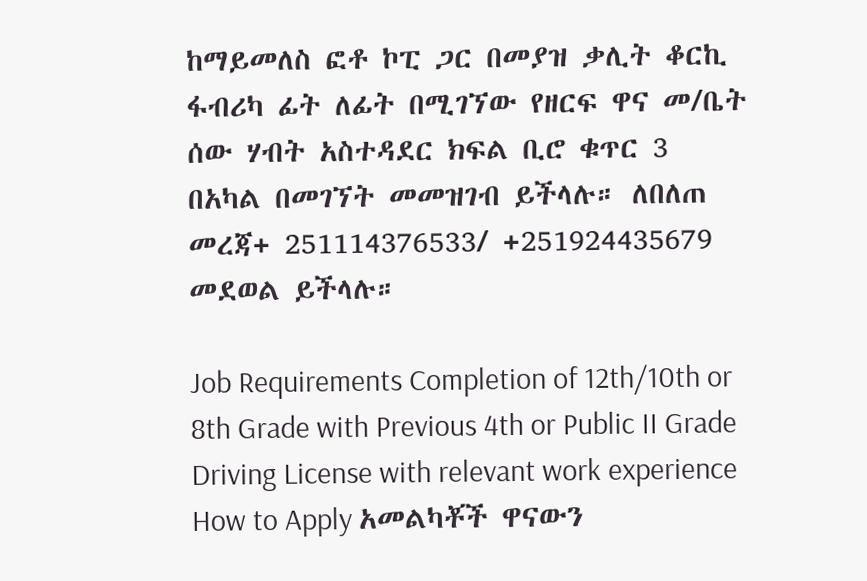ከማይመለስ ፎቶ ኮፒ ጋር በመያዝ ቃሊት ቆርኪ ፋብሪካ ፊት ለፊት በሚገኘው የዘርፍ ዋና መ/ቤት ሰው ሃብት አስተዳደር ክፍል ቢሮ ቁጥር 3 በአካል በመገኘት መመዝገብ ይችላሉ። ለበለጠ መረጃ+ 251114376533/ +251924435679 መደወል ይችላሉ።

Job Requirements Completion of 12th/10th or 8th Grade with Previous 4th or Public II Grade Driving License with relevant work experience How to Apply አመልካቾች ዋናውን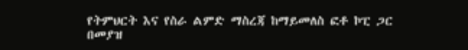የትምህርት እና የስራ ልምድ ማስረጃ ከማይመለስ ፎቶ ኮፒ ጋር በመያዝ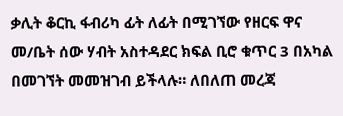ቃሊት ቆርኪ ፋብሪካ ፊት ለፊት በሚገኘው የዘርፍ ዋና መ/ቤት ሰው ሃብት አስተዳደር ክፍል ቢሮ ቁጥር 3 በአካል በመገኘት መመዝገብ ይችላሉ። ለበለጠ መረጃ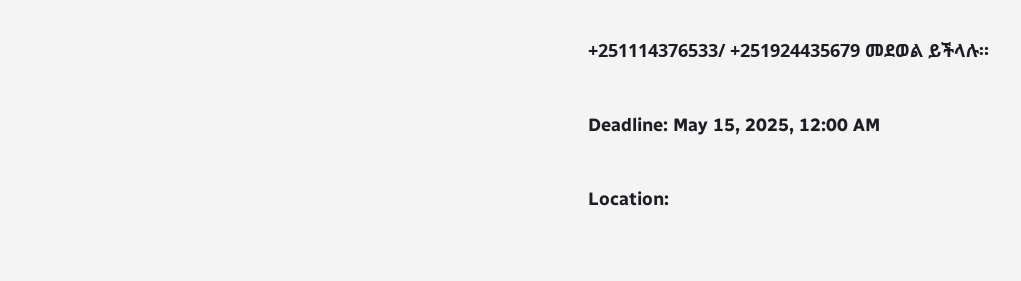+251114376533/ +251924435679 መደወል ይችላሉ።

Deadline: May 15, 2025, 12:00 AM

Location: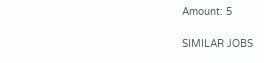Amount: 5

SIMILAR JOBS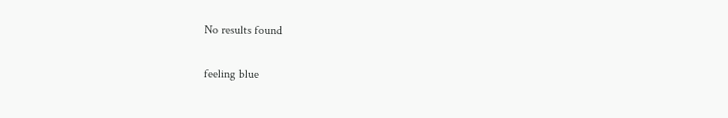No results found

feeling blue